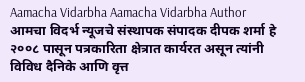Aamacha Vidarbha Aamacha Vidarbha Author आमचा विदर्भ न्यूजचे संस्थापक संपादक दीपक शर्मा हे २००८ पासून पत्रकारिता क्षेत्रात कार्यरत असून त्यांनी विविध दैनिके आणि वृत्त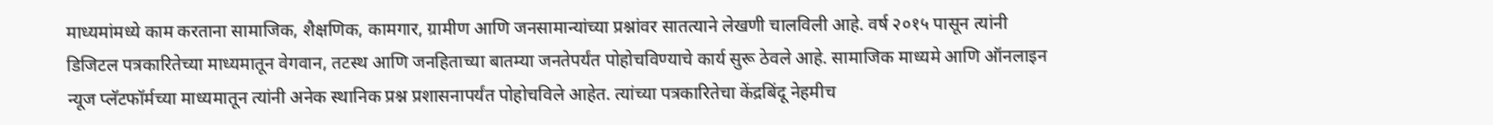माध्यमांमध्ये काम करताना सामाजिक, शैक्षणिक, कामगार, ग्रामीण आणि जनसामान्यांच्या प्रश्नांवर सातत्याने लेखणी चालविली आहे. वर्ष २०१५ पासून त्यांनी डिजिटल पत्रकारितेच्या माध्यमातून वेगवान, तटस्थ आणि जनहिताच्या बातम्या जनतेपर्यंत पोहोचविण्याचे कार्य सुरू ठेवले आहे. सामाजिक माध्यमे आणि ऑनलाइन न्यूज प्लॅटफॉर्मच्या माध्यमातून त्यांनी अनेक स्थानिक प्रश्न प्रशासनापर्यंत पोहोचविले आहेत. त्यांच्या पत्रकारितेचा केंद्रबिंदू नेहमीच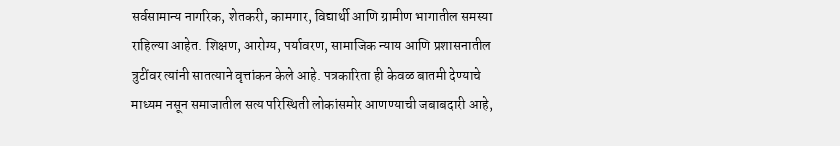सर्वसामान्य नागरिक, शेतकरी, कामगार, विद्यार्थी आणि ग्रामीण भागातील समस्या राहिल्या आहेत. शिक्षण, आरोग्य, पर्यावरण, सामाजिक न्याय आणि प्रशासनातील त्रुटींवर त्यांनी सातत्याने वृत्तांकन केले आहे. पत्रकारिता ही केवळ बातमी देण्याचे माध्यम नसून समाजातील सत्य परिस्थिती लोकांसमोर आणण्याची जबाबदारी आहे,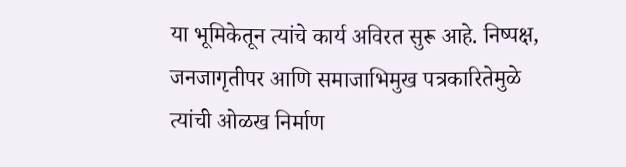या भूमिकेतून त्यांचे कार्य अविरत सुरू आहे. निष्पक्ष, जनजागृतीपर आणि समाजाभिमुख पत्रकारितेमुळे त्यांची ओळख निर्माण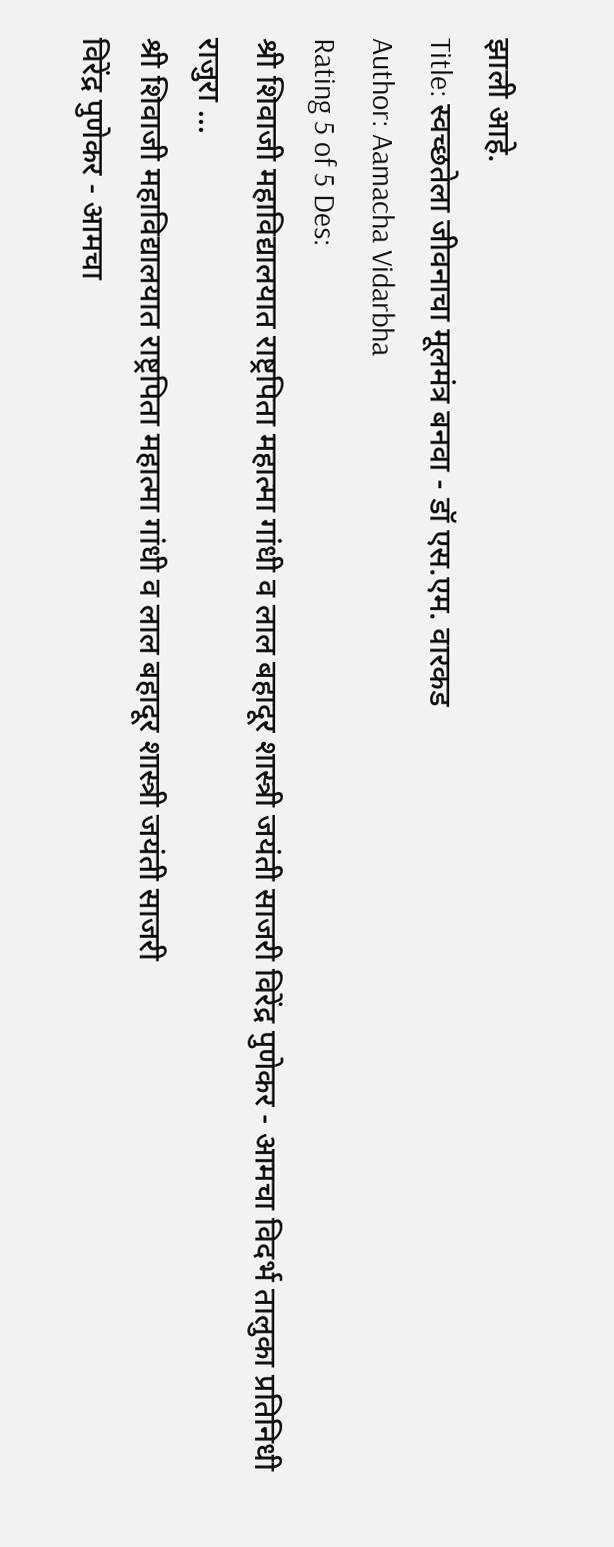झाली आहे.
Title: स्वच्छतेला जीवनाचा मूलमंत्र बनवा - डॉ एस.एम. वारकड
Author: Aamacha Vidarbha
Rating 5 of 5 Des:
श्री शिवाजी महाविद्यालयात राष्ट्रपिता महात्मा गांधी व लाल बहादूर शास्त्री जयंती साजरी विरेंद्र पुणेकर - आमचा विदर्भ तालुका प्रतिनिधी राजुरा ...
श्री शिवाजी महाविद्यालयात राष्ट्रपिता महात्मा गांधी व लाल बहादूर शास्त्री जयंती साजरी
विरेंद्र पुणेकर - आमचा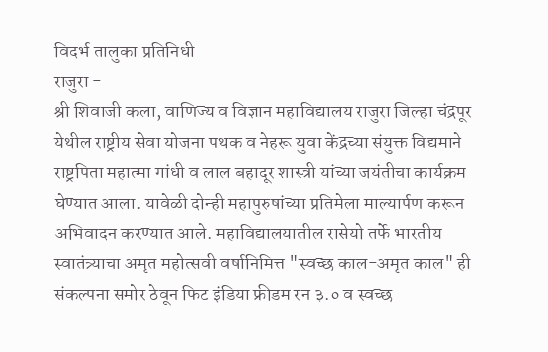विदर्भ तालुका प्रतिनिधी
राजुरा -
श्री शिवाजी कला, वाणिज्य व विज्ञान महाविद्यालय राजुरा जिल्हा चंद्रपूर येथील राष्ट्रीय सेवा योजना पथक व नेहरू युवा केंद्रच्या संयुक्त विद्यमाने
राष्ट्रपिता महात्मा गांधी व लाल बहादूर शास्त्री यांच्या जयंतीचा कार्यक्रम घेण्यात आला. यावेळी दोन्ही महापुरुषांच्या प्रतिमेला माल्यार्पण करून अभिवादन करण्यात आले. महाविद्यालयातील रासेयो तर्फे भारतीय स्वातंत्र्याचा अमृत महोत्सवी वर्षानिमित्त "स्वच्छ काल-अमृत काल" ही संकल्पना समोर ठेवून फिट इंडिया फ्रीडम रन ३.० व स्वच्छ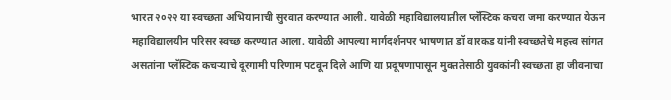भारत २०२२ या स्वच्छता अभियानाची सुरवात करण्यात आली. यावेळी महाविद्यालयातील प्लॅस्टिक कचरा जमा करण्यात येऊन महाविद्यालयीन परिसर स्वच्छ करण्यात आला. यावेळी आपल्या मार्गदर्शनपर भाषणात डॉ वारकड यांनी स्वच्छतेचे महत्त्व सांगत असतांना प्लॅस्टिक कचऱ्याचे दूरगामी परिणाम पटवून दिले आणि या प्रदूषणापासून मुक्ततेसाठी युवकांनी स्वच्छता हा जीवनाचा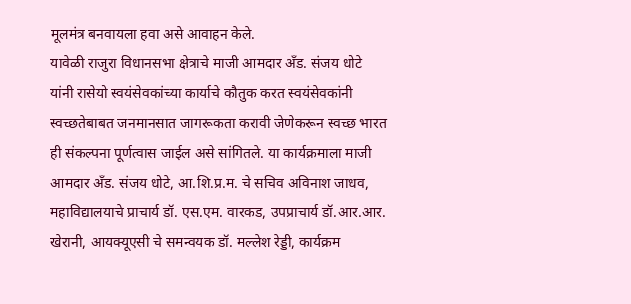मूलमंत्र बनवायला हवा असे आवाहन केले.
यावेळी राजुरा विधानसभा क्षेत्राचे माजी आमदार अँड. संजय धोटे यांनी रासेयो स्वयंसेवकांच्या कार्याचे कौतुक करत स्वयंसेवकांनी स्वच्छतेबाबत जनमानसात जागरूकता करावी जेणेकरून स्वच्छ भारत ही संकल्पना पूर्णत्वास जाईल असे सांगितले. या कार्यक्रमाला माजी आमदार अँड. संजय धोटे, आ.शि.प्र.म. चे सचिव अविनाश जाधव, महाविद्यालयाचे प्राचार्य डॉ. एस.एम. वारकड, उपप्राचार्य डॉ.आर.आर. खेरानी, आयक्यूएसी चे समन्वयक डॉ. मल्लेश रेड्डी, कार्यक्रम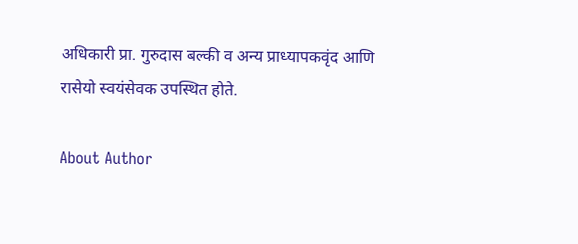अधिकारी प्रा. गुरुदास बल्की व अन्य प्राध्यापकवृंद आणि रासेयो स्वयंसेवक उपस्थित होते.

About Author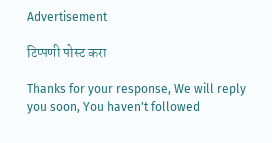Advertisement

टिप्पणी पोस्ट करा

Thanks for your response, We will reply you soon, You haven't followed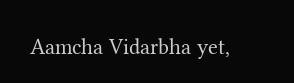Aamcha Vidarbha yet,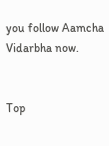you follow Aamcha Vidarbha now.


Top